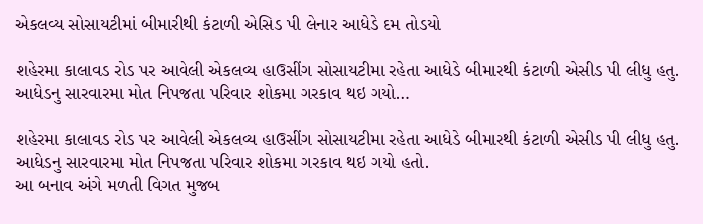એકલવ્ય સોસાયટીમાં બીમારીથી કંટાળી એસિડ પી લેનાર આધેડે દમ તોડયો

શહેરમા કાલાવડ રોડ પર આવેલી એકલવ્ય હાઉસીંગ સોસાયટીમા રહેતા આધેડે બીમારથી કંટાળી એસીડ પી લીધુ હતુ. આધેડનુ સારવારમા મોત નિપજતા પરિવાર શોકમા ગરકાવ થઇ ગયો…

શહેરમા કાલાવડ રોડ પર આવેલી એકલવ્ય હાઉસીંગ સોસાયટીમા રહેતા આધેડે બીમારથી કંટાળી એસીડ પી લીધુ હતુ. આધેડનુ સારવારમા મોત નિપજતા પરિવાર શોકમા ગરકાવ થઇ ગયો હતો.
આ બનાવ અંગે મળતી વિગત મુજબ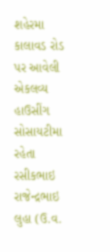શહેરમા કાલાવડ રોડ પર આવેલી એકલવ્ય હાઉસીંગ સોસાયટીમા રહેતા રસીકભાઇ રાજેન્દ્રભાઇ લુહા (ઉ.વ.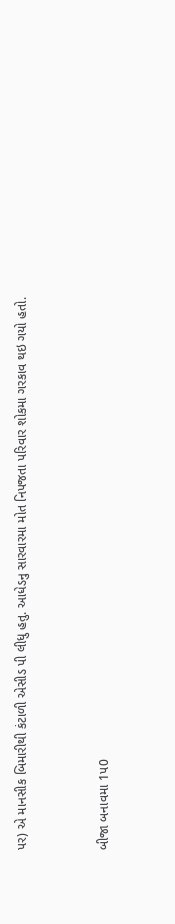પર) એ માનસીક બિમારીથી કંટાળી એસીડ પી લીધુ હતુ. આધેડનુ સારવારમા મોત નિપજતા પરિવાર શોકમા ગરકાવ થઇ ગયો હતો.


બીજા બનાવમા 1પ0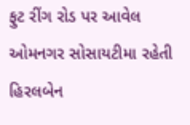ફુટ રીંગ રોડ પર આવેલ ઓમનગર સોસાયટીમા રહેતી હિરલબેન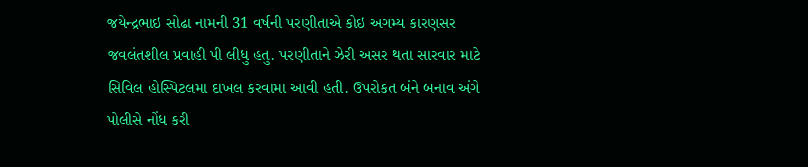જયેન્દ્રભાઇ સોઢા નામની 31 વર્ષની પરણીતાએ કોઇ અગમ્ય કારણસર જવલંતશીલ પ્રવાહી પી લીધુ હતુ. પરણીતાને ઝેરી અસર થતા સારવાર માટે સિવિલ હોસ્પિટલમા દાખલ કરવામા આવી હતી. ઉપરોકત બંને બનાવ અંગે પોલીસે નોંધ કરી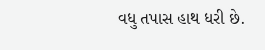વધુ તપાસ હાથ ધરી છે.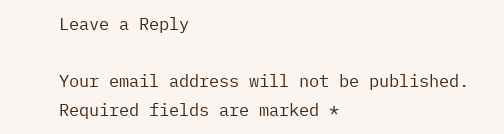Leave a Reply

Your email address will not be published. Required fields are marked *